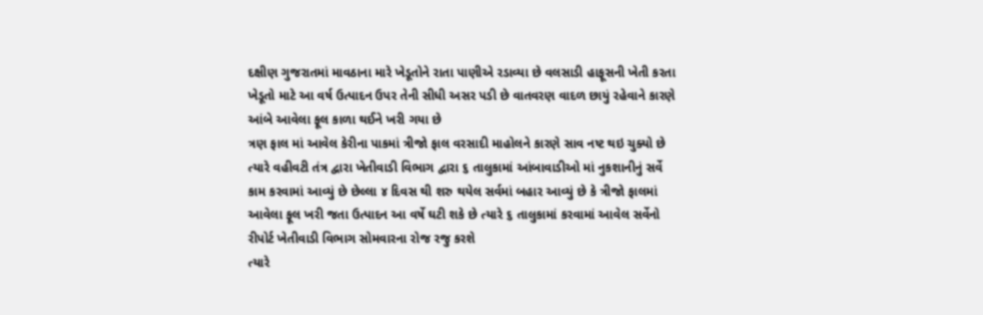દક્ષીણ ગુજરાતમાં માવઠાના મારે ખેડૂતોને રાતા પાણીએ રડાવ્યા છે વલસાડી હાફૂસની ખેતી કરતા ખેડૂતો માટે આ વર્ષ ઉત્પાદન ઉપર તેની સીધી અસર પડી છે વાતવરણ વાદળ છાયું રહેવાને કારણે આંબે આવેલા ફૂલ કાળા થઈને ખરી ગયા છે
ત્રણ ફાલ માં આવેલ કેરીના પાકમાં ત્રીજો ફાલ વરસાદી માહોલને કારણે સાવ નષ્ટ થઇ ચુક્યો છે ત્યારે વહીવટી તંત્ર દ્વારા ખેતીવાડી વિભાગ દ્વારા ૬ તાલુકામાં આંબાવાડીઓ માં નુકશાનીનું સર્વે કામ કરવામાં આવ્યું છે છેલ્લા ૪ દિવસ થી શરુ થયેલ સર્વમાં બહાર આવ્યું છે કે ત્રીજો ફાલમાં આવેલા ફૂલ ખરી જતા ઉત્પાદન આ વર્ષે ઘટી શકે છે ત્યારે ૬ તાલુકામાં કરવામાં આવેલ સર્વેનો રીપોર્ટ ખેતીવાડી વિભાગ સોમવારના રોજ રજુ કરશે
ત્યારે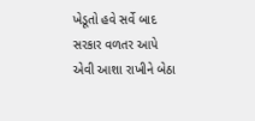ખેડૂતો હવે સર્વે બાદ સરકાર વળતર આપે એવી આશા રાખીને બેઠા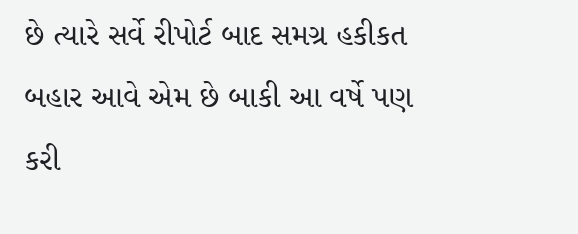છે ત્યારે સર્વે રીપોર્ટ બાદ સમગ્ર હકીકત બહાર આવે એમ છે બાકી આ વર્ષે પણ કરી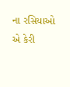ના રસિયાઓ એ કેરી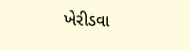ખેરીડવા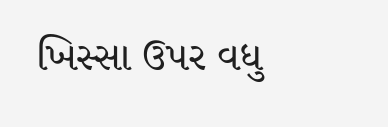ખિસ્સા ઉપર વધુ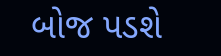બોજ પડશે